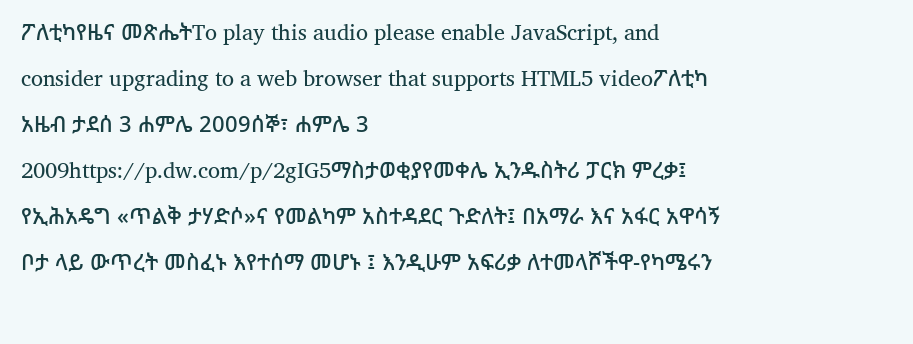ፖለቲካየዜና መጽሔትTo play this audio please enable JavaScript, and consider upgrading to a web browser that supports HTML5 videoፖለቲካ አዜብ ታደሰ 3 ሐምሌ 2009ሰኞ፣ ሐምሌ 3 2009https://p.dw.com/p/2gIG5ማስታወቂያየመቀሌ ኢንዱስትሪ ፓርክ ምረቃ፤ የኢሕአዴግ «ጥልቅ ታሃድሶ»ና የመልካም አስተዳደር ጉድለት፤ በአማራ እና አፋር አዋሳኝ ቦታ ላይ ውጥረት መስፈኑ እየተሰማ መሆኑ ፤ እንዲሁም አፍሪቃ ለተመላሾችዋ-የካሜሩን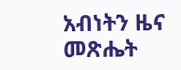አብነትን ዜና መጽሔት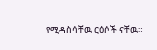የሚዳስሳቸዉ ርዕሶች ናቸዉ።